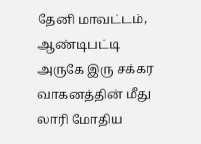தேனி மாவட்டம், ஆண்டிபட்டி அருகே இரு சக்கர வாகனத்தின் மீது லாரி மோதிய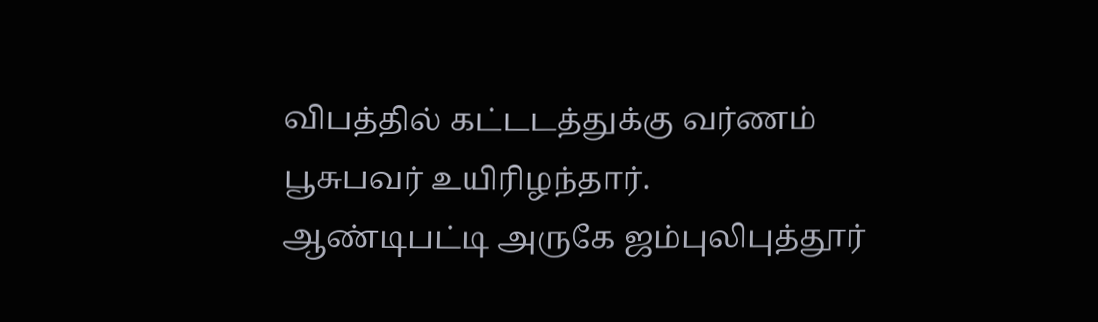விபத்தில் கட்டடத்துக்கு வர்ணம் பூசுபவர் உயிரிழந்தார்.
ஆண்டிபட்டி அருகே ஜம்புலிபுத்தூர்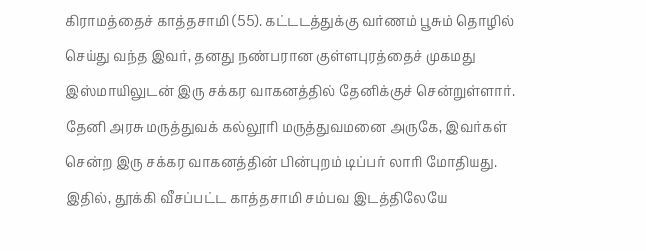கிராமத்தைச் காத்தசாமி (55). கட்டடத்துக்கு வர்ணம் பூசும் தொழில் செய்து வந்த இவர், தனது நண்பரான குள்ளபுரத்தைச் முகமது இஸ்மாயிலுடன் இரு சக்கர வாகனத்தில் தேனிக்குச் சென்றுள்ளார். தேனி அரசு மருத்துவக் கல்லூரி மருத்துவமனை அருகே, இவர்கள் சென்ற இரு சக்கர வாகனத்தின் பின்புறம் டிப்பர் லாரி மோதியது. இதில், தூக்கி வீசப்பட்ட காத்தசாமி சம்பவ இடத்திலேயே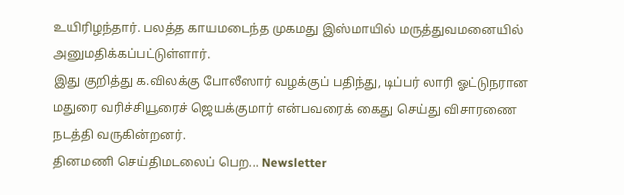உயிரிழந்தார். பலத்த காயமடைந்த முகமது இஸ்மாயில் மருத்துவமனையில் அனுமதிக்கப்பட்டுள்ளார்.
இது குறித்து க.விலக்கு போலீஸார் வழக்குப் பதிந்து, டிப்பர் லாரி ஓட்டுநரான மதுரை வரிச்சியூரைச் ஜெயக்குமார் என்பவரைக் கைது செய்து விசாரணை நடத்தி வருகின்றனர்.
தினமணி செய்திமடலைப் பெற... Newsletter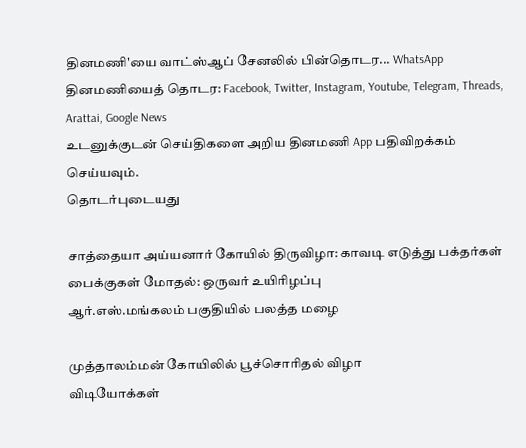தினமணி'யை வாட்ஸ்ஆப் சேனலில் பின்தொடர... WhatsApp
தினமணியைத் தொடர: Facebook, Twitter, Instagram, Youtube, Telegram, Threads, Arattai, Google News
உடனுக்குடன் செய்திகளை அறிய தினமணி App பதிவிறக்கம் செய்யவும்.
தொடர்புடையது

சாத்தையா அய்யனார் கோயில் திருவிழா: காவடி எடுத்து பக்தர்கள்
பைக்குகள் மோதல்: ஒருவர் உயிரிழப்பு
ஆர்.எஸ்.மங்கலம் பகுதியில் பலத்த மழை

முத்தாலம்மன் கோயிலில் பூச்சொரிதல் விழா
விடியோக்கள்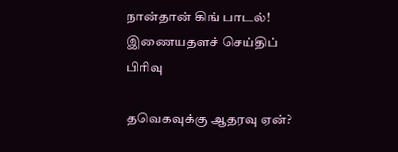நான்தான் கிங் பாடல்!
இணையதளச் செய்திப் பிரிவு

தவெகவுக்கு ஆதரவு ஏன்?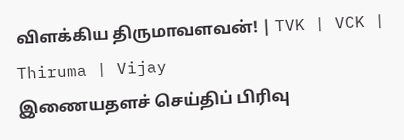விளக்கிய திருமாவளவன்! | TVK | VCK | Thiruma | Vijay
இணையதளச் செய்திப் பிரிவு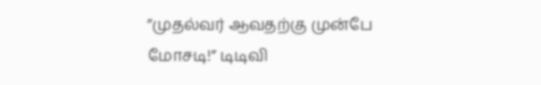”முதல்வர் ஆவதற்கு முன்பே மோசடி!” டிடிவி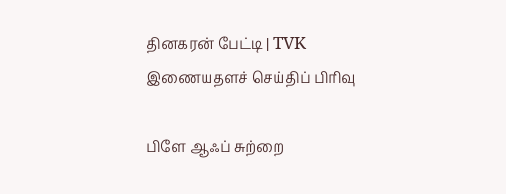தினகரன் பேட்டி | TVK
இணையதளச் செய்திப் பிரிவு

பிளே ஆஃப் சுற்றை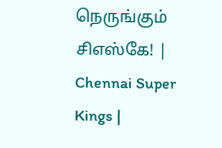நெருங்கும் சிஎஸ்கே! | Chennai Super Kings |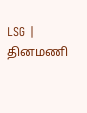LSG |
தினமணி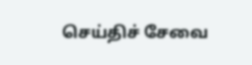செய்திச் சேவை